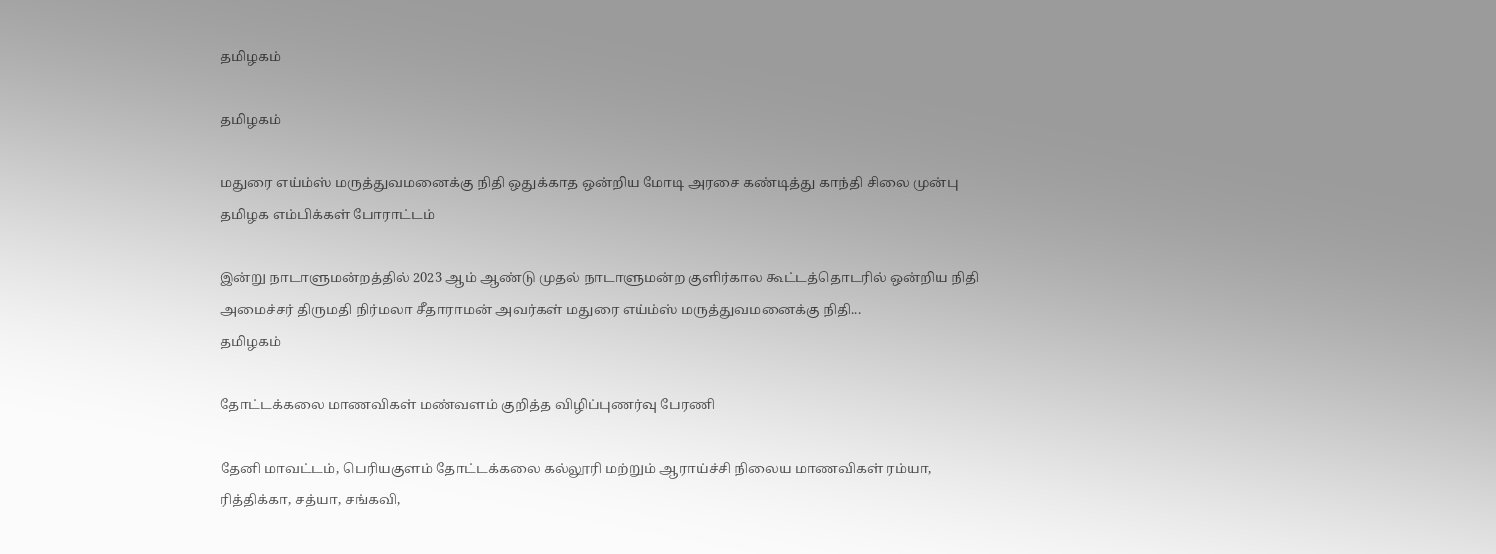தமிழகம்

தமிழகம்

மதுரை எய்ம்ஸ் மருத்துவமனைக்கு நிதி ஒதுக்காத ஒன்றிய மோடி அரசை கண்டித்து காந்தி சிலை முன்பு தமிழக எம்பிக்கள் போராட்டம்

இன்று நாடாளுமன்றத்தில் 2023 ஆம் ஆண்டு முதல் நாடாளுமன்ற குளிர்கால கூட்டத்தொடரில் ஒன்றிய நிதி அமைச்சர் திருமதி நிர்மலா சீதாராமன் அவர்கள் மதுரை எய்ம்ஸ் மருத்துவமனைக்கு நிதி...
தமிழகம்

தோட்டக்கலை மாணவிகள் மண்வளம் குறித்த விழிப்புணர்வு பேரணி

தேனி மாவட்டம், பெரியகுளம் தோட்டக்கலை கல்லூரி மற்றும் ஆராய்ச்சி நிலைய மாணவிகள் ரம்யா, ரித்திக்கா, சத்யா, சங்கவி,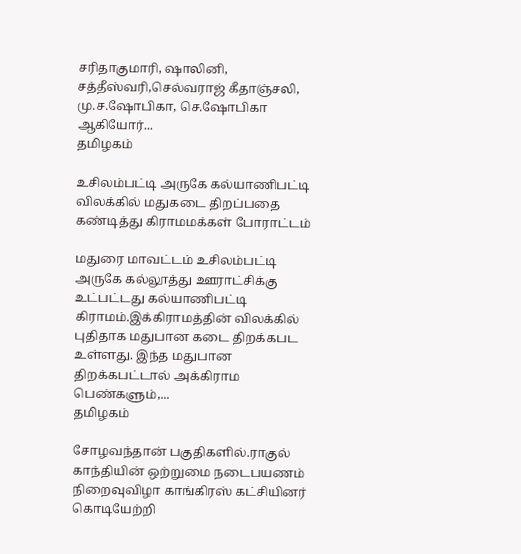சரிதாகுமாரி, ஷாலினி, சத்தீஸ்வரி,செல்வராஜ் கீதாஞ்சலி, மு.ச.ஷோபிகா, செ.ஷோபிகா ஆகியோர்...
தமிழகம்

உசிலம்பட்டி அருகே கல்யாணிபட்டி விலக்கில் மதுகடை திறப்பதை கண்டித்து கிராமமக்கள் போராட்டம்

மதுரை மாவட்டம் உசிலம்பட்டி அருகே கல்லூத்து ஊராட்சிக்கு உட்பட்டது கல்யாணிபட்டி கிராமம்.இக்கிராமத்தின் விலக்கில் புதிதாக மதுபான கடை திறக்கபட உள்ளது. இந்த மதுபான திறக்கபட்டால் அக்கிராம பெண்களும்,...
தமிழகம்

சோழவந்தான் பகுதிகளில்.ராகுல் காந்தியின் ஒற்றுமை நடைபயணம் நிறைவுவிழா காங்கிரஸ் கட்சியினர் கொடியேற்றி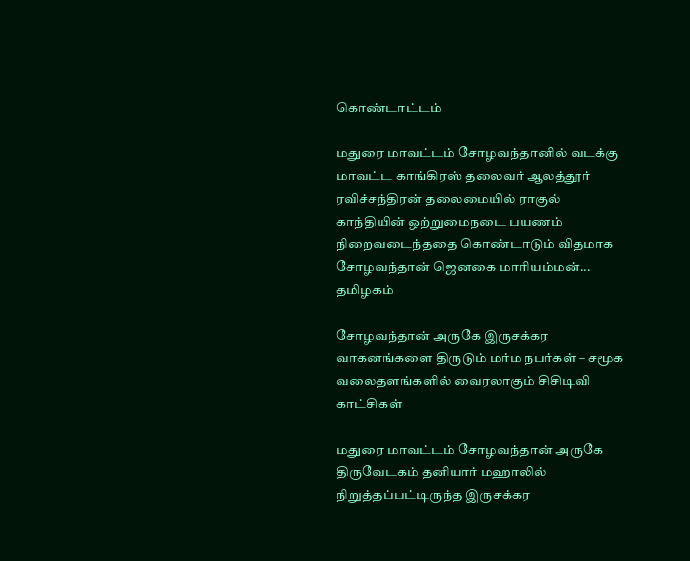கொண்டாட்டம்

மதுரை மாவட்டம் சோழவந்தானில் வடக்கு மாவட்ட காங்கிரஸ் தலைவர் ஆலத்தூர் ரவிச்சந்திரன் தலைமையில் ராகுல் காந்தியின் ஒற்றுமைநடை பயணம் நிறைவடைந்ததை கொண்டாடும் விதமாக சோழவந்தான் ஜெனகை மாரியம்மன்...
தமிழகம்

சோழவந்தான் அருகே இருசக்கர வாகனங்களை திருடும் மர்ம நபர்கள் – சமூக வலைதளங்களில் வைரலாகும் சிசிடிவி காட்சிகள்

மதுரை மாவட்டம் சோழவந்தான் அருகே திருவேடகம் தனியார் மஹாலில் நிறுத்தப்பட்டிருந்த இருசக்கர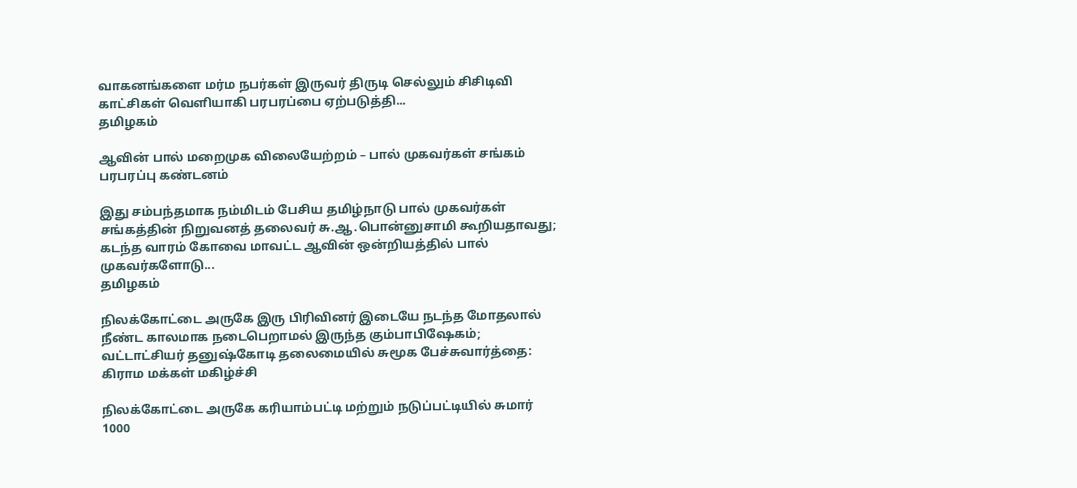வாகனங்களை மர்ம நபர்கள் இருவர் திருடி செல்லும் சிசிடிவி காட்சிகள் வெளியாகி பரபரப்பை ஏற்படுத்தி...
தமிழகம்

ஆவின் பால் மறைமுக விலையேற்றம் – பால் முகவர்கள் சங்கம் பரபரப்பு கண்டனம்

இது சம்பந்தமாக நம்மிடம் பேசிய தமிழ்நாடு பால் முகவர்கள் சங்கத்தின் நிறுவனத் தலைவர் சு.ஆ.பொன்னுசாமி கூறியதாவது; கடந்த வாரம் கோவை மாவட்ட ஆவின் ஒன்றியத்தில் பால் முகவர்களோடு...
தமிழகம்

நிலக்கோட்டை அருகே இரு பிரிவினர் இடையே நடந்த மோதலால் நீண்ட காலமாக நடைபெறாமல் இருந்த கும்பாபிஷேகம்; வட்டாட்சியர் தனுஷ்கோடி தலைமையில் சுமூக பேச்சுவார்த்தை: கிராம மக்கள் மகிழ்ச்சி

நிலக்கோட்டை அருகே கரியாம்பட்டி மற்றும் நடுப்பட்டியில் சுமார் 1000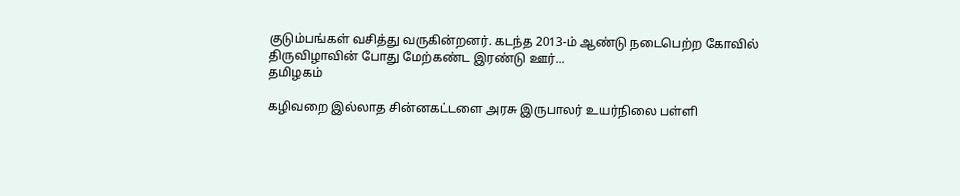குடும்பங்கள் வசித்து வருகின்றனர். கடந்த 2013-ம் ஆண்டு நடைபெற்ற கோவில் திருவிழாவின் போது மேற்கண்ட இரண்டு ஊர்...
தமிழகம்

கழிவறை இல்லாத சின்னகட்டளை அரசு இருபாலர் உயர்நிலை பள்ளி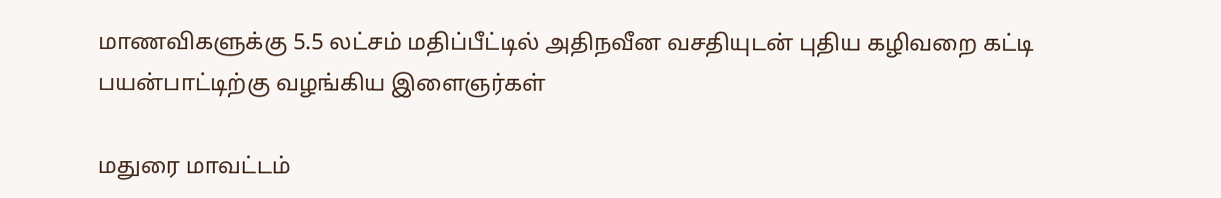மாணவிகளுக்கு 5.5 லட்சம் மதிப்பீட்டில் அதிநவீன வசதியுடன் புதிய கழிவறை கட்டி பயன்பாட்டிற்கு வழங்கிய இளைஞர்கள்

மதுரை மாவட்டம்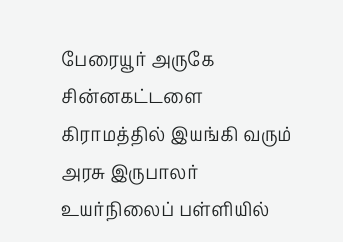பேரையூர் அருகே சின்னகட்டளை கிராமத்தில் இயங்கி வரும் அரசு இருபாலர் உயர்நிலைப் பள்ளியில்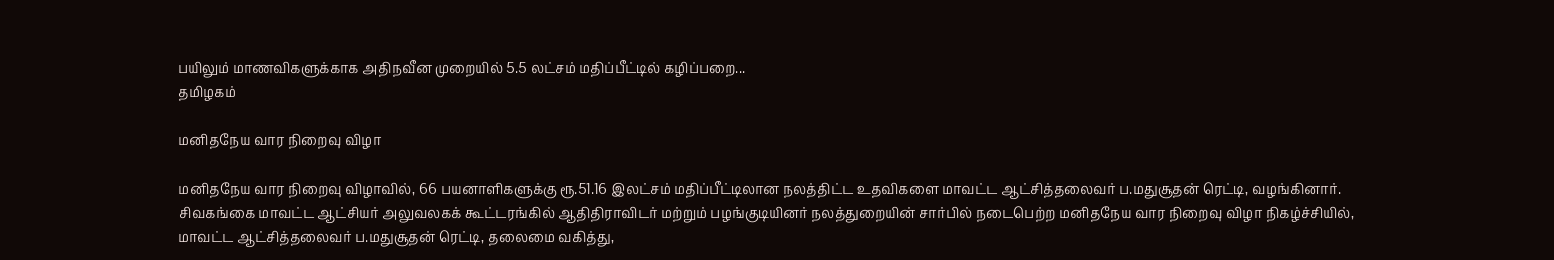பயிலும் மாணவிகளுக்காக அதிநவீன முறையில் 5.5 லட்சம் மதிப்பீட்டில் கழிப்பறை...
தமிழகம்

மனிதநேய வார நிறைவு விழா

மனிதநேய வார நிறைவு விழாவில், 66 பயனாளிகளுக்கு ரூ.51.16 இலட்சம் மதிப்பீட்டிலான நலத்திட்ட உதவிகளை மாவட்ட ஆட்சித்தலைவர் ப.மதுசூதன் ரெட்டி, வழங்கினார்.  சிவகங்கை மாவட்ட ஆட்சியர் அலுவலகக் கூட்டரங்கில் ஆதிதிராவிடர் மற்றும் பழங்குடியினர் நலத்துறையின் சார்பில் நடைபெற்ற மனிதநேய வார நிறைவு விழா நிகழ்ச்சியில், மாவட்ட ஆட்சித்தலைவர் ப.மதுசூதன் ரெட்டி, தலைமை வகித்து,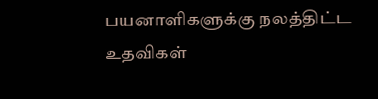பயனாளிகளுக்கு நலத்திட்ட உதவிகள்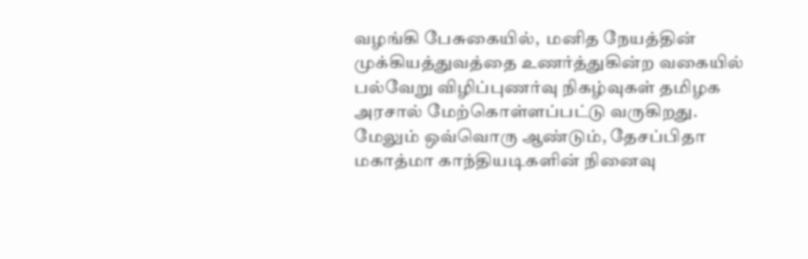வழங்கி பேசுகையில்,  மனித நேயத்தின் முக்கியத்துவத்தை உணர்த்துகின்ற வகையில் பல்வேறு விழிப்புணர்வு நிகழ்வுகள் தமிழக அரசால் மேற்கொள்ளப்பட்டு வருகிறது. மேலும் ஒவ்வொரு ஆண்டும், தேசப்பிதா மகாத்மா காந்தியடிகளின் நினைவு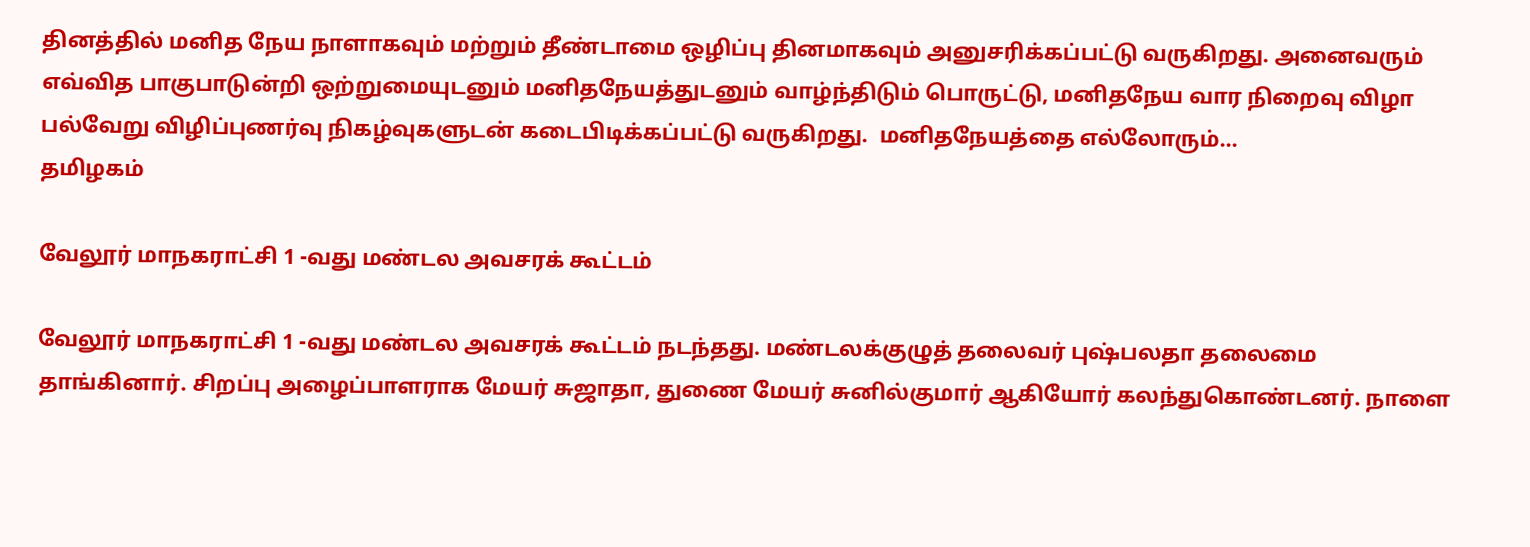தினத்தில் மனித நேய நாளாகவும் மற்றும் தீண்டாமை ஒழிப்பு தினமாகவும் அனுசரிக்கப்பட்டு வருகிறது. அனைவரும் எவ்வித பாகுபாடுன்றி ஒற்றுமையுடனும் மனிதநேயத்துடனும் வாழ்ந்திடும் பொருட்டு, மனிதநேய வார நிறைவு விழா பல்வேறு விழிப்புணர்வு நிகழ்வுகளுடன் கடைபிடிக்கப்பட்டு வருகிறது.  மனிதநேயத்தை எல்லோரும்...
தமிழகம்

வேலூர் மாநகராட்சி 1 -வது மண்டல அவசரக் கூட்டம்

வேலூர் மாநகராட்சி 1 -வது மண்டல அவசரக் கூட்டம் நடந்தது. மண்டலக்குழுத் தலைவர் புஷ்பலதா தலைமை தாங்கினார். சிறப்பு அழைப்பாளராக மேயர் சுஜாதா, துணை மேயர் சுனில்குமார் ஆகியோர் கலந்துகொண்டனர். நாளை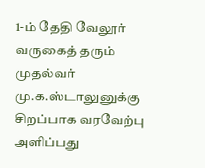1-ம் தேதி வேலூர் வருகைத் தரும் முதல்வர் மு.க.ஸ்டாலுனுக்கு சிறப்பாக வரவேற்பு அளிப்பது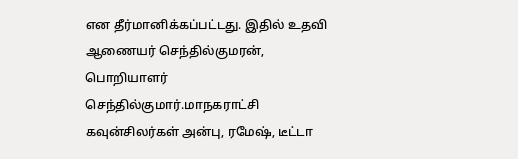என தீர்மானிக்கப்பட்டது. இதில் உதவி ஆணையர் செந்தில்குமரன், பொறியாளர் செந்தில்குமார்.மாநகராட்சி கவுன்சிலர்கள் அன்பு, ரமேஷ், டீட்டா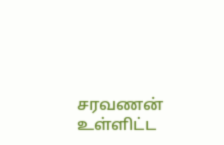சரவணன் உள்ளிட்ட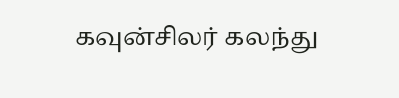கவுன்சிலர் கலந்து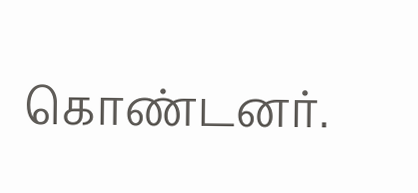கொண்டனர்.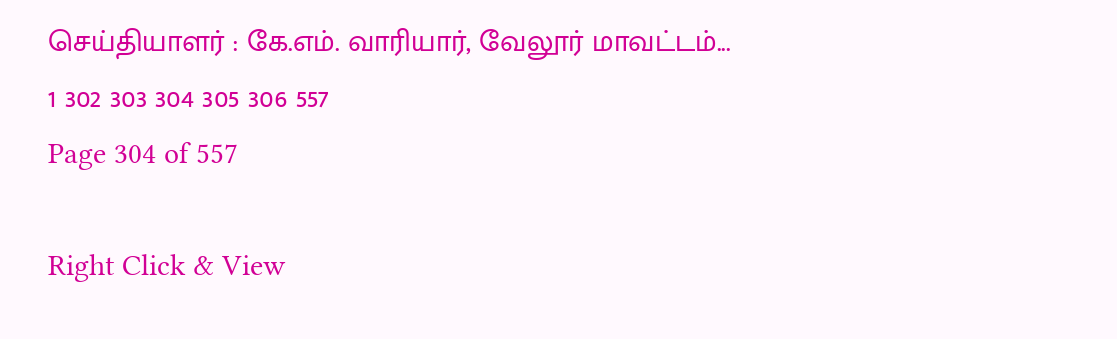செய்தியாளர் : கே.எம். வாரியார், வேலூர் மாவட்டம்...
1 302 303 304 305 306 557
Page 304 of 557

Right Click & View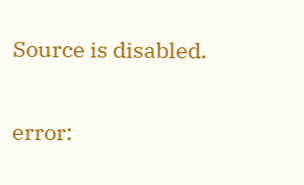Source is disabled.

error: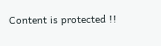Content is protected !!